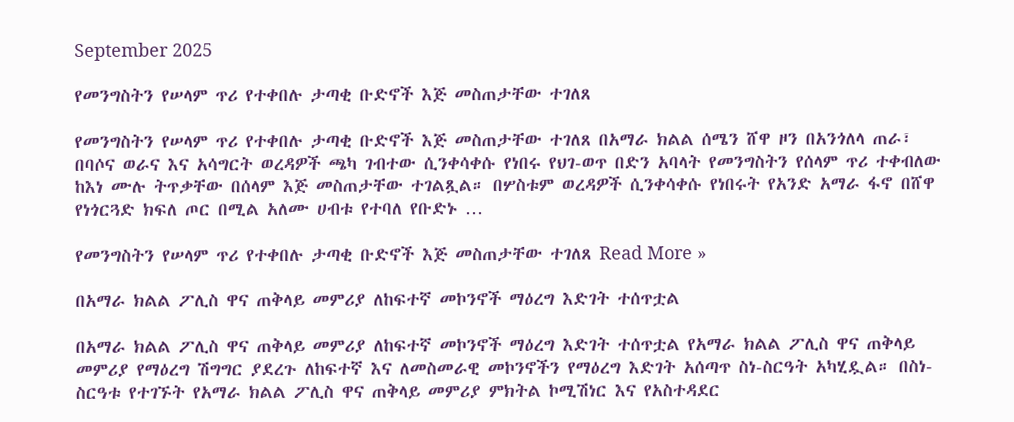September 2025

የመንግስትን የሠላም ጥሪ የተቀበሉ ታጣቂ ቡድኖች እጅ መስጠታቸው ተገለጸ

የመንግስትን የሠላም ጥሪ የተቀበሉ ታጣቂ ቡድኖች እጅ መስጠታቸው ተገለጸ በአማራ ክልል ሰሜን ሸዋ ዞን በአንጎለላ ጠራ፣ በባሶና ወራና እና አሳግርት ወረዳዎች ጫካ ገብተው ሲንቀሳቀሱ የነበሩ የህገ-ወጥ በድን አባላት የመንግስትን የሰላም ጥሪ ተቀብለው ከእነ ሙሉ ትጥቃቸው በሰላም እጅ መስጠታቸው ተገልጿል። በሦስቱም ወረዳዎች ሲንቀሳቀሱ የነበሩት የአንድ አማራ ፋኖ በሸዋ የነጎርጓድ ክፍለ ጦር በሚል አለሙ ሀብቱ የተባለ የቡድኑ …

የመንግስትን የሠላም ጥሪ የተቀበሉ ታጣቂ ቡድኖች እጅ መስጠታቸው ተገለጸ Read More »

በአማራ ክልል ፖሊስ ዋና ጠቅላይ መምሪያ ለከፍተኛ መኮንኖች ማዕረግ እድገት ተሰጥቷል

በአማራ ክልል ፖሊስ ዋና ጠቅላይ መምሪያ ለከፍተኛ መኮንኖች ማዕረግ እድገት ተሰጥቷል የአማራ ክልል ፖሊስ ዋና ጠቅላይ መምሪያ የማዕረግ ሽግግር ያደረጉ ለከፍተኛ እና ለመስመራዊ መኮንኖችን የማዕረግ እድገት አሰጣጥ ስነ-ስርዓት አካሂዷል። በስነ-ስርዓቱ የተገኙት የአማራ ክልል ፖሊስ ዋና ጠቅላይ መምሪያ ምክትል ኮሚሽነር እና የአስተዳደር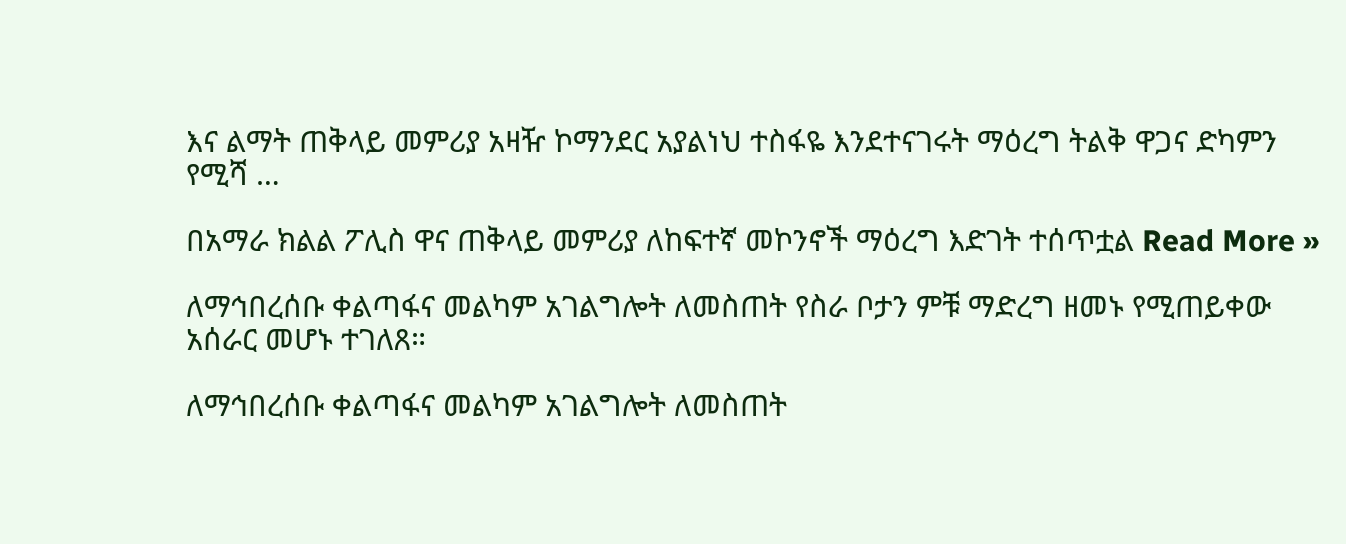እና ልማት ጠቅላይ መምሪያ አዛዥ ኮማንደር አያልነህ ተስፋዬ እንደተናገሩት ማዕረግ ትልቅ ዋጋና ድካምን የሚሻ …

በአማራ ክልል ፖሊስ ዋና ጠቅላይ መምሪያ ለከፍተኛ መኮንኖች ማዕረግ እድገት ተሰጥቷል Read More »

ለማኅበረሰቡ ቀልጣፋና መልካም አገልግሎት ለመስጠት የስራ ቦታን ምቹ ማድረግ ዘመኑ የሚጠይቀው አሰራር መሆኑ ተገለጸ።

ለማኅበረሰቡ ቀልጣፋና መልካም አገልግሎት ለመስጠት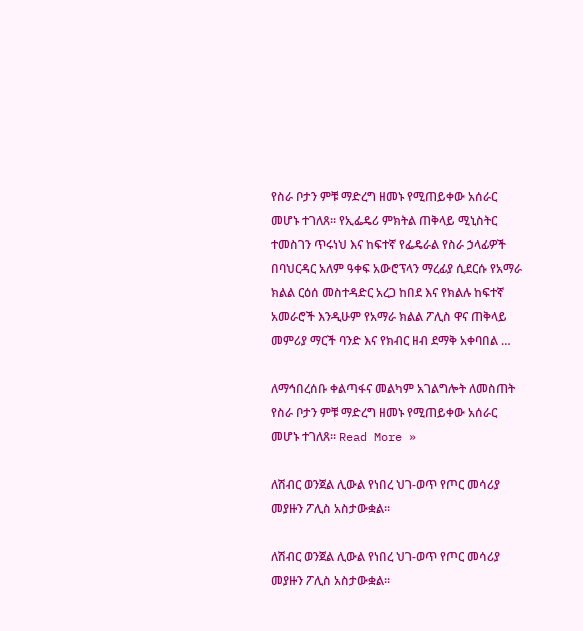የስራ ቦታን ምቹ ማድረግ ዘመኑ የሚጠይቀው አሰራር መሆኑ ተገለጸ። የኢፌዴሪ ምክትል ጠቅላይ ሚኒስትር ተመስገን ጥሩነህ እና ከፍተኛ የፌዴራል የስራ ኃላፊዎች በባህርዳር አለም ዓቀፍ አውሮፕላን ማረፊያ ሲደርሱ የአማራ ክልል ርዕሰ መስተዳድር አረጋ ከበደ እና የክልሉ ከፍተኛ አመራሮች እንዲሁም የአማራ ክልል ፖሊስ ዋና ጠቅላይ መምሪያ ማርች ባንድ እና የክብር ዘብ ደማቅ አቀባበል …

ለማኅበረሰቡ ቀልጣፋና መልካም አገልግሎት ለመስጠት የስራ ቦታን ምቹ ማድረግ ዘመኑ የሚጠይቀው አሰራር መሆኑ ተገለጸ። Read More »

ለሽብር ወንጀል ሊውል የነበረ ህገ-ወጥ የጦር መሳሪያ መያዙን ፖሊስ አስታውቋል።

ለሽብር ወንጀል ሊውል የነበረ ህገ-ወጥ የጦር መሳሪያ መያዙን ፖሊስ አስታውቋል።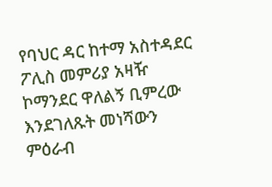የባህር ዳር ከተማ አስተዳደር ፖሊስ መምሪያ አዛዥ ኮማንደር ዋለልኝ ቢምረው እንደገለጹት መነሻውን ምዕራብ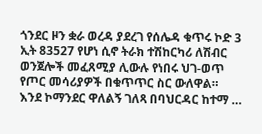ጎንደር ዞን ቋራ ወረዳ ያደረገ የሰሌዳ ቁጥሩ ኮድ 3 ኢት 83527 የሆነ ሲኖ ትራክ ተሽከርካሪ ለሽብር ወንጀሎች መፈጸሚያ ሊውሉ የነበሩ ህገ-ወጥ የጦር መሳሪያዎች በቁጥጥር ስር ውለዋል። እንደ ኮማንደር ዋለልኝ ገለጻ በባህርዳር ከተማ …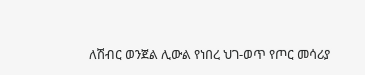ለሽብር ወንጀል ሊውል የነበረ ህገ-ወጥ የጦር መሳሪያ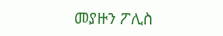መያዙን ፖሊስ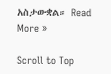አስታውቋል። Read More »

Scroll to Top